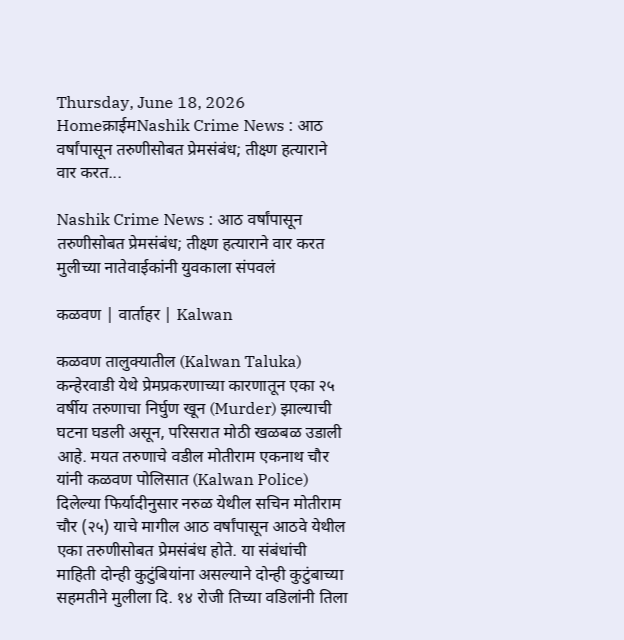Thursday, June 18, 2026
Homeक्राईमNashik Crime News : आठ वर्षांपासून तरुणीसोबत प्रेमसंबंध; तीक्ष्ण हत्याराने वार करत...

Nashik Crime News : आठ वर्षांपासून तरुणीसोबत प्रेमसंबंध; तीक्ष्ण हत्याराने वार करत मुलीच्या नातेवाईकांनी युवकाला संपवलं

कळवण | वार्ताहर | Kalwan

कळवण तालुक्यातील (Kalwan Taluka) कन्हेरवाडी येथे प्रेमप्रकरणाच्या कारणातून एका २५ वर्षीय तरुणाचा निर्घुण खून (Murder) झाल्याची घटना घडली असून, परिसरात मोठी खळबळ उडाली आहे. मयत तरुणाचे वडील मोतीराम एकनाथ चौर यांनी कळवण पोलिसात (Kalwan Police) दिलेल्या फिर्यादीनुसार नरुळ येथील सचिन मोतीराम चौर (२५) याचे मागील आठ वर्षांपासून आठवे येथील एका तरुणीसोबत प्रेमसंबंध होते. या संबंधांची माहिती दोन्ही कुटुंबियांना असल्याने दोन्ही कुटुंबाच्या सहमतीने मुलीला दि. १४ रोजी तिच्या वडिलांनी तिला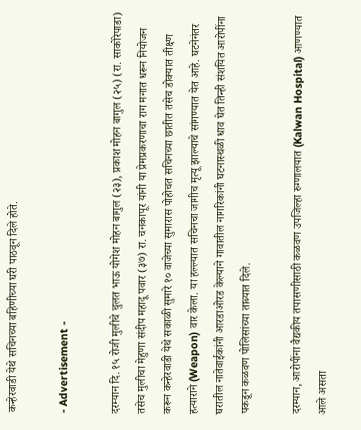कन्हेरवाडी येथे सचिनच्या बहिणीच्या घरी पाठवून दिले होते.

- Advertisement -

दरम्यान दि. १५ रोजी मुलीचे चुलत भाऊ योगेश मोहन बागुल (२३), प्रकाश मोहन बागुल (२५) (रा. साकोरेपाडा) तसेच मुलीचा मेहुणा संदीप महादू पवार (३७) रा. चनकापूर यांनी या प्रेमप्रकरणाचा राग मनात धरून नियोजन करून कन्हेरवाडी येथे सकाळी सुमारे १० वाजेच्या सुमारास पोहोचत सचिनच्या छातीत तसेच डोक्यात तीक्ष्ण हत्याराने (Weapon) वार केला. या हल्ल्यात सचिनचा जागीच मृत्यू झाल्याचे सांगण्यात येत आहे. घटनेनंतर घरातील नातेवाईकांनी आरडाओरड केल्याने गावातील नागरिकांनी घटनास्थळी धाव घेत तिन्ही संशयित आरोपींना पकडून कळवण पोलिसांच्या ताब्यात दिले.

दरम्यान, आरोपींना वैद्यकीय तपासणीसाठी कळवण उपजिल्हा रुग्णालयात (Kalwan Hospital) आणण्यात आले असता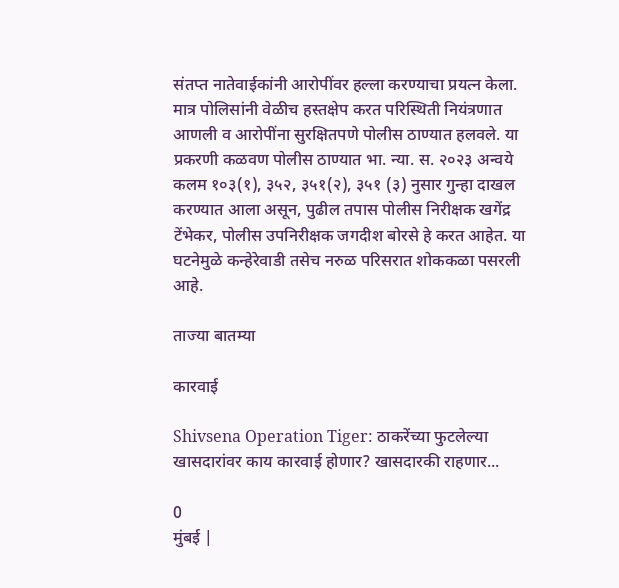संतप्त नातेवाईकांनी आरोपींवर हल्ला करण्याचा प्रयत्न केला. मात्र पोलिसांनी वेळीच हस्तक्षेप करत परिस्थिती नियंत्रणात आणली व आरोपींना सुरक्षितपणे पोलीस ठाण्यात हलवले. या प्रकरणी कळवण पोलीस ठाण्यात भा. न्या. स. २०२३ अन्वये कलम १०३(१), ३५२, ३५१(२), ३५१ (३) नुसार गुन्हा दाखल करण्यात आला असून, पुढील तपास पोलीस निरीक्षक खगेंद्र टेंभेकर, पोलीस उपनिरीक्षक जगदीश बोरसे हे करत आहेत. या घटनेमुळे कन्हेरेवाडी तसेच नरुळ परिसरात शोककळा पसरली आहे.

ताज्या बातम्या

कारवाई

Shivsena Operation Tiger: ठाकरेंच्या फुटलेल्या खासदारांवर काय कारवाई होणार? खासदारकी राहणार...

0
मुंबई |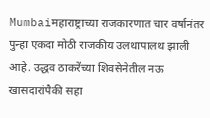Mumbaiमहाराष्ट्राच्या राजकारणात चार वर्षानंतर पुन्हा एकदा मोठी राजकीय उलथापालथ झाली आहे. उद्धव ठाकरेंच्या शिवसेनेतील नऊ खासदारांपैकी सहा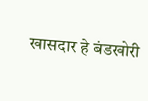खासदार हे बंडखोरी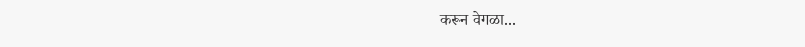करून वेगळा...